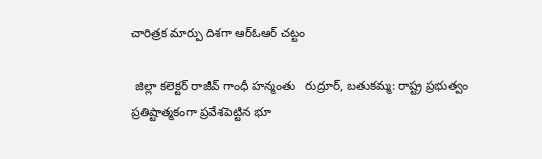చారిత్రక మార్పు దిశగా ఆర్ఓఆర్ చట్టం

 జిల్లా కలెక్టర్ రాజీవ్ గాంధీ హన్మంతు   రుద్రూర్, బతుకమ్మ: రాష్ట్ర ప్రభుత్వం ప్రతిష్టాత్మకంగా ప్రవేశపెట్టిన భూ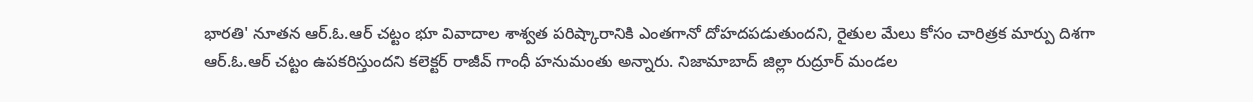భారతి' నూతన ఆర్.ఓ.ఆర్ చట్టం భూ వివాదాల శాశ్వత పరిష్కారానికి ఎంతగానో దోహదపడుతుందని, రైతుల మేలు కోసం చారిత్రక మార్పు దిశగా ఆర్.ఓ.ఆర్ చట్టం ఉపకరిస్తుందని కలెక్టర్ రాజీవ్ గాంధీ హనుమంతు అన్నారు. నిజామాబాద్ జిల్లా రుద్రూర్ మండల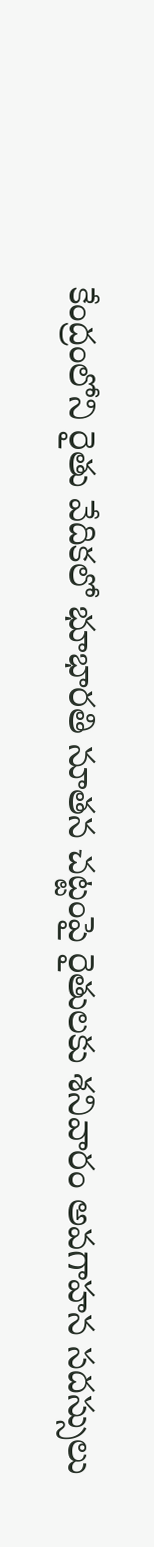కేంద్రంలోని రైతు వేదికలో భూభారతి నూతన చట్టంపై రైతులకు శనివారం అవగాహన సదస్సులు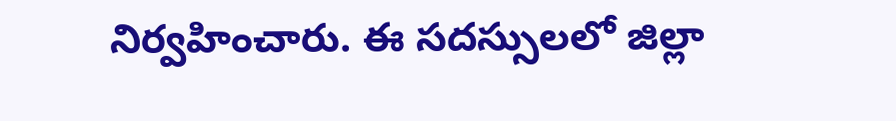నిర్వహించారు. ఈ సదస్సులలో జిల్లా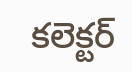కలెక్టర్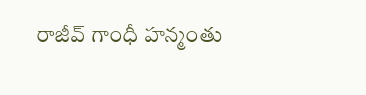రాజీవ్ గాంధీ హన్మంతు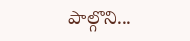పాల్గొని...